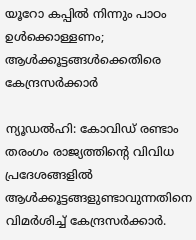യൂറോ കപ്പിൽ നിന്നും പാഠം ഉൾക്കൊള്ളണം; ആൾക്കൂട്ടങ്ങൾക്കെതിരെ കേന്ദ്രസർക്കാർ

ന്യൂഡൽഹി: കോവിഡ് രണ്ടാം തരംഗം രാജ്യത്തിന്‍റെ വിവിധ പ്രദേശങ്ങളിൽ ആൾക്കൂട്ടങ്ങളുണ്ടാവുന്നതിനെ വിമർശിച്ച് കേന്ദ്രസർക്കാർ.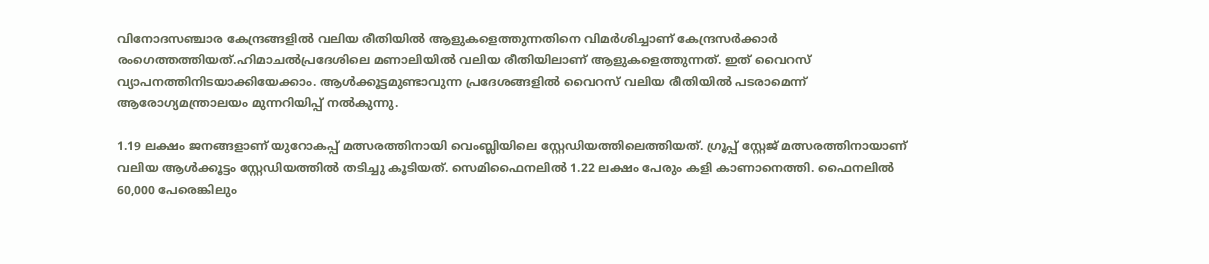വിനോദസഞ്ചാര കേന്ദ്രങ്ങളിൽ വലിയ രീതിയിൽ ആളുകളെത്തുന്നതിനെ വിമർശിച്ചാണ് കേന്ദ്രസർക്കാർ രംഗെത്തത്തിയത്.ഹിമാചൽപ്രദേശിലെ മണാലിയിൽ വലിയ രീതിയിലാണ് ആളുകളെത്തുന്നത്. ഇത് വൈറസ് വ്യാപനത്തിനിടയാക്കിയേക്കാം. ആൾക്കൂട്ടമുണ്ടാവുന്ന പ്രദേശങ്ങളിൽ വൈറസ് വലിയ രീതിയിൽ പടരാമെന്ന് ആരോഗ്യമന്ത്രാലയം മുന്നറിയിപ്പ് നൽകുന്നു.

1.19 ലക്ഷം ജനങ്ങളാണ് യുറോകപ്പ് മത്സരത്തിനായി വെംബ്ലിയിലെ സ്റ്റേഡിയത്തിലെത്തിയത്. ഗ്രൂപ്പ് സ്റ്റേജ് മത്സരത്തിനായാണ് വലിയ ആൾക്കൂട്ടം സ്റ്റേഡിയത്തിൽ തടിച്ചു കൂടിയത്. സെമിഫൈനലിൽ 1.22 ലക്ഷം പേരും കളി കാണാനെത്തി. ഫൈനലിൽ 60,000 പേരെങ്കിലും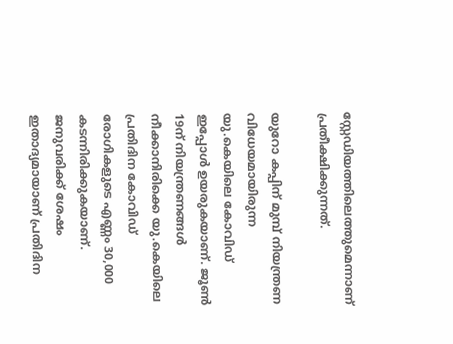സ്റ്റേഡിയത്തിലെത്തുമെന്നാണ് പ്രതീക്ഷിക്കുന്നത്.

യുറോ കപ്പിന് മുമ്പ് നിയന്ത്രണ വിധേയമായിരുന്ന യു.കെയിലെ കോവിഡ് ഇപ്പോൾ ഉയരുകയാണ്. ജൂൺ 19ന് നിയന്ത്രണങ്ങൾ നീക്കാനിരിക്കെ യു.കെയിലെ പ്രതിദിന കോവിഡ് രോഗികളുടെ എണ്ണം 30,000 കടന്നിരിക്കുകയാണ്. ജനുവരിക്ക് ശേഷം ഇതാദ്യമായാണ് പ്രതിദിന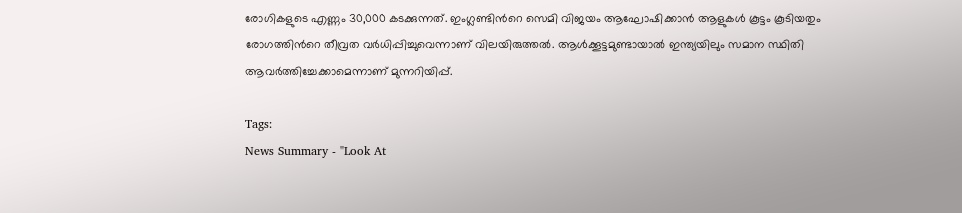രോഗികളുടെ എണ്ണം 30,000 കടക്കുന്നത്. ഇംഗ്ലണ്ടിന്‍റെ സെമി വിജയം ആഘോഷിക്കാൻ ആളുകൾ കൂട്ടം കൂടിയതും രോഗത്തിന്‍റെ തീവ്രത വർധിപ്പിച്ചുവെന്നാണ് വിലയിരുത്തൽ. ആൾക്കൂട്ടമുണ്ടായാൽ ഇന്ത്യയിലും സമാന സ്ഥിതി ആവർത്തിച്ചേക്കാമെന്നാണ് മുന്നറിയിപ്പ്.

Tags:
News Summary - "Look At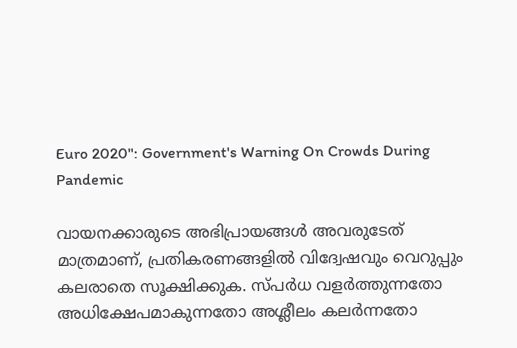Euro 2020": Government's Warning On Crowds During Pandemic

വായനക്കാരുടെ അഭിപ്രായങ്ങള്‍ അവരുടേത് മാത്രമാണ്, പ്രതികരണങ്ങളിൽ വിദ്വേഷവും വെറുപ്പും കലരാതെ സൂക്ഷിക്കുക. സ്പർധ വളർത്തുന്നതോ അധിക്ഷേപമാകുന്നതോ അശ്ലീലം കലർന്നതോ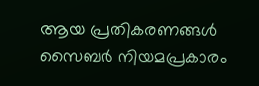ആയ പ്രതികരണങ്ങൾ സൈബർ നിയമപ്രകാരം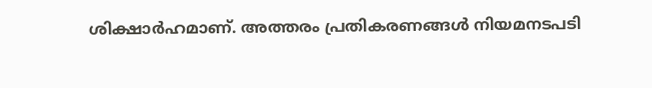ശിക്ഷാർഹമാണ്. അത്തരം പ്രതികരണങ്ങൾ നിയമനടപടി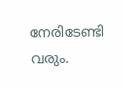നേരിടേണ്ടി വരും.